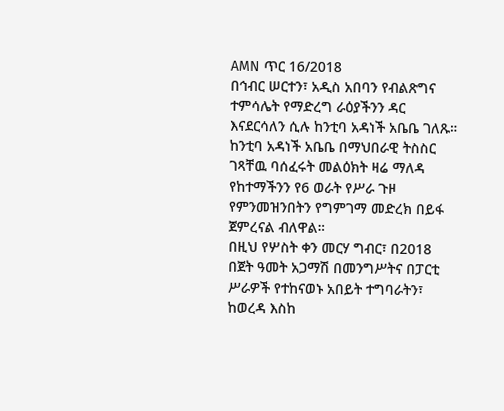AMN ጥር 16/2018
በኅብር ሠርተን፣ አዲስ አበባን የብልጽግና ተምሳሌት የማድረግ ራዕያችንን ዳር እናደርሳለን ሲሉ ከንቲባ አዳነች አቤቤ ገለጹ።
ከንቲባ አዳነች አቤቤ በማህበራዊ ትስስር ገጻቸዉ ባሰፈሩት መልዕክት ዛሬ ማለዳ የከተማችንን የ6 ወራት የሥራ ጉዞ የምንመዝንበትን የግምገማ መድረክ በይፋ ጀምረናል ብለዋል።
በዚህ የሦስት ቀን መርሃ ግብር፣ በ2018 በጀት ዓመት አጋማሽ በመንግሥትና በፓርቲ ሥራዎች የተከናወኑ አበይት ተግባራትን፣ ከወረዳ እስከ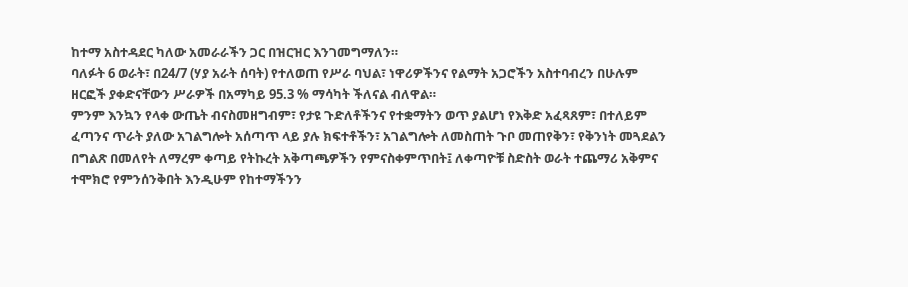ከተማ አስተዳደር ካለው አመራራችን ጋር በዝርዝር እንገመግማለን።
ባለፉት 6 ወራት፣ በ24/7 (ሃያ አራት ሰባት) የተለወጠ የሥራ ባህል፣ ነዋሪዎችንና የልማት አጋሮችን አስተባብረን በሁሉም ዘርፎች ያቀድናቸውን ሥራዎች በአማካይ 95.3 % ማሳካት ችለናል ብለዋል።
ምንም እንኳን የላቀ ውጤት ብናስመዘግብም፣ የታዩ ጉድለቶችንና የተቋማትን ወጥ ያልሆነ የእቅድ አፈጻጸም፣ በተለይም ፈጣንና ጥራት ያለው አገልግሎት አሰጣጥ ላይ ያሉ ክፍተቶችን፣ አገልግሎት ለመስጠት ጉቦ መጠየቅን፣ የቅንነት መጓደልን በግልጽ በመለየት ለማረም ቀጣይ የትኩረት አቅጣጫዎችን የምናስቀምጥበት፤ ለቀጣዮቹ ስድስት ወራት ተጨማሪ አቅምና ተሞክሮ የምንሰንቅበት እንዲሁም የከተማችንን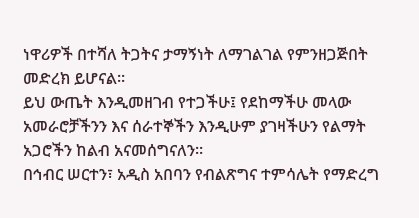ነዋሪዎች በተሻለ ትጋትና ታማኝነት ለማገልገል የምንዘጋጅበት መድረክ ይሆናል።
ይህ ውጤት እንዲመዘገብ የተጋችሁ፤ የደከማችሁ መላው አመራሮቻችንን እና ሰራተኞችን እንዲሁም ያገዛችሁን የልማት አጋሮችን ከልብ አናመሰግናለን።
በኅብር ሠርተን፣ አዲስ አበባን የብልጽግና ተምሳሌት የማድረግ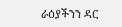ራዕያችንን ዳር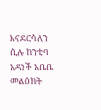እናደርሳለን ሲሉ ከንቲባ አዳነች አቤቤ መልዕክት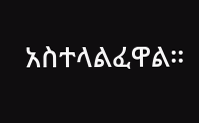አስተላልፈዋል።